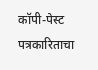कॉपी-पेस्ट पत्रकारिताचा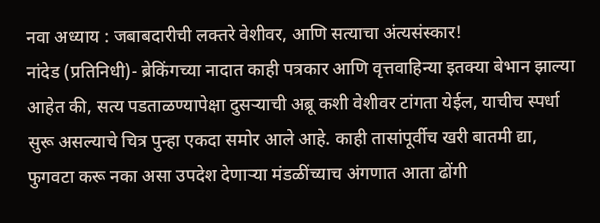नवा अध्याय : जबाबदारीची लक्तरे वेशीवर, आणि सत्याचा अंत्यसंस्कार!
नांदेड (प्रतिनिधी)- ब्रेकिंगच्या नादात काही पत्रकार आणि वृत्तवाहिन्या इतक्या बेभान झाल्या आहेत की, सत्य पडताळण्यापेक्षा दुसऱ्याची अब्रू कशी वेशीवर टांगता येईल, याचीच स्पर्धा सुरू असल्याचे चित्र पुन्हा एकदा समोर आले आहे. काही तासांपूर्वीच खरी बातमी द्या, फुगवटा करू नका असा उपदेश देणाऱ्या मंडळींच्याच अंगणात आता ढोंगी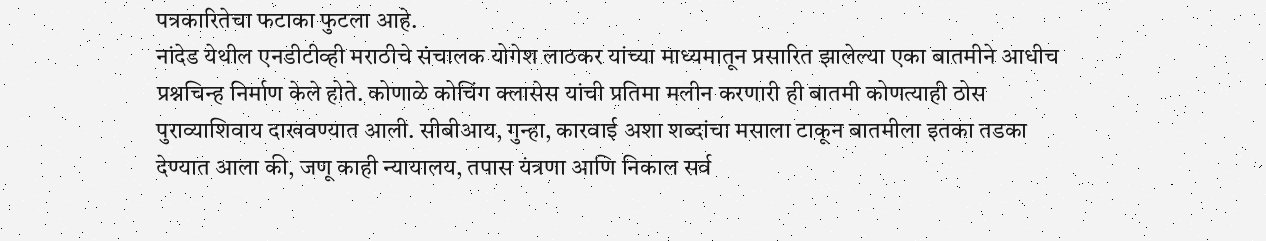पत्रकारितेचा फटाका फुटला आहे.
नांदेड येथील एनडीटीव्ही मराठीचे संचालक योगेश लाठकर यांच्या माध्यमातून प्रसारित झालेल्या एका बातमीने आधीच प्रश्नचिन्ह निर्माण केले होते. कोणाळे कोचिंग क्लासेस यांची प्रतिमा मलीन करणारी ही बातमी कोणत्याही ठोस पुराव्याशिवाय दाखवण्यात आली. सीबीआय, गुन्हा, कारवाई अशा शब्दांचा मसाला टाकून बातमीला इतका तडका देण्यात आला की, जणू काही न्यायालय, तपास यंत्रणा आणि निकाल सर्व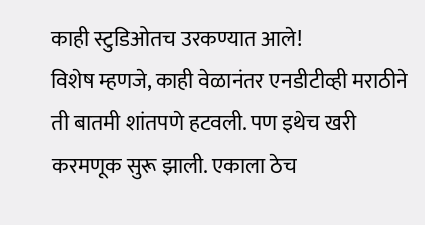काही स्टुडिओतच उरकण्यात आले!
विशेष म्हणजे, काही वेळानंतर एनडीटीव्ही मराठीने ती बातमी शांतपणे हटवली. पण इथेच खरी करमणूक सुरू झाली. एकाला ठेच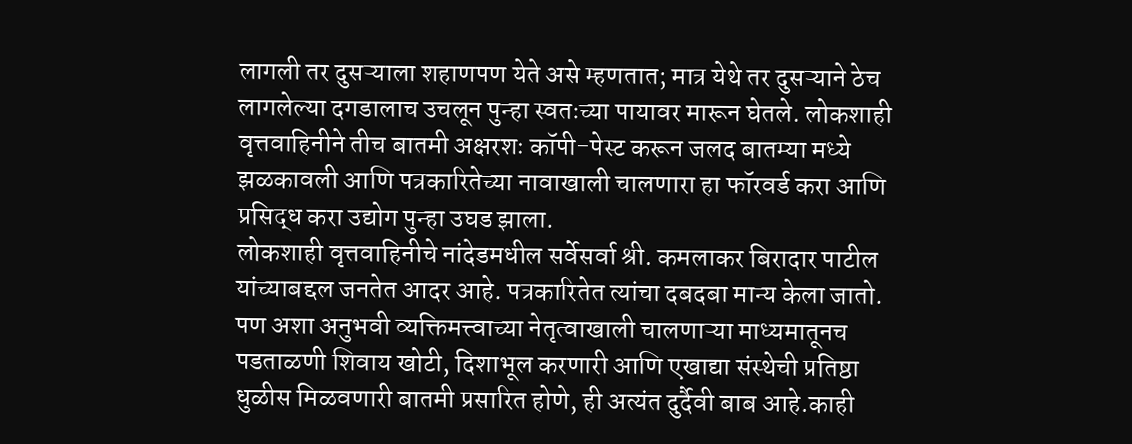लागली तर दुसऱ्याला शहाणपण येते असे म्हणतात; मात्र येथे तर दुसऱ्याने ठेच लागलेल्या दगडालाच उचलून पुन्हा स्वतःच्या पायावर मारून घेतले. लोकशाही वृत्तवाहिनीने तीच बातमी अक्षरशः कॉपी-पेस्ट करून जलद बातम्या मध्ये झळकावली आणि पत्रकारितेच्या नावाखाली चालणारा हा फॉरवर्ड करा आणि प्रसिद्ध करा उद्योग पुन्हा उघड झाला.
लोकशाही वृत्तवाहिनीचे नांदेडमधील सर्वेसर्वा श्री. कमलाकर बिरादार पाटील यांच्याबद्दल जनतेत आदर आहे. पत्रकारितेत त्यांचा दबदबा मान्य केला जातो. पण अशा अनुभवी व्यक्तिमत्त्वाच्या नेतृत्वाखाली चालणाऱ्या माध्यमातूनच पडताळणी शिवाय खोटी, दिशाभूल करणारी आणि एखाद्या संस्थेची प्रतिष्ठा धुळीस मिळवणारी बातमी प्रसारित होणे, ही अत्यंत दुर्दैवी बाब आहे.काही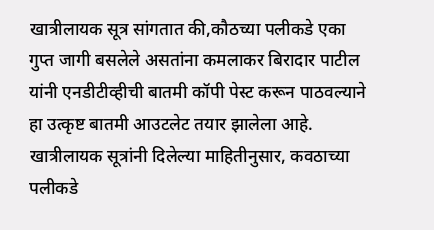खात्रीलायक सूत्र सांगतात की,कौठच्या पलीकडे एका गुप्त जागी बसलेले असतांना कमलाकर बिरादार पाटील यांनी एनडीटीव्हीची बातमी कॉपी पेस्ट करून पाठवल्याने हा उत्कृष्ट बातमी आउटलेट तयार झालेला आहे.
खात्रीलायक सूत्रांनी दिलेल्या माहितीनुसार, कवठाच्या पलीकडे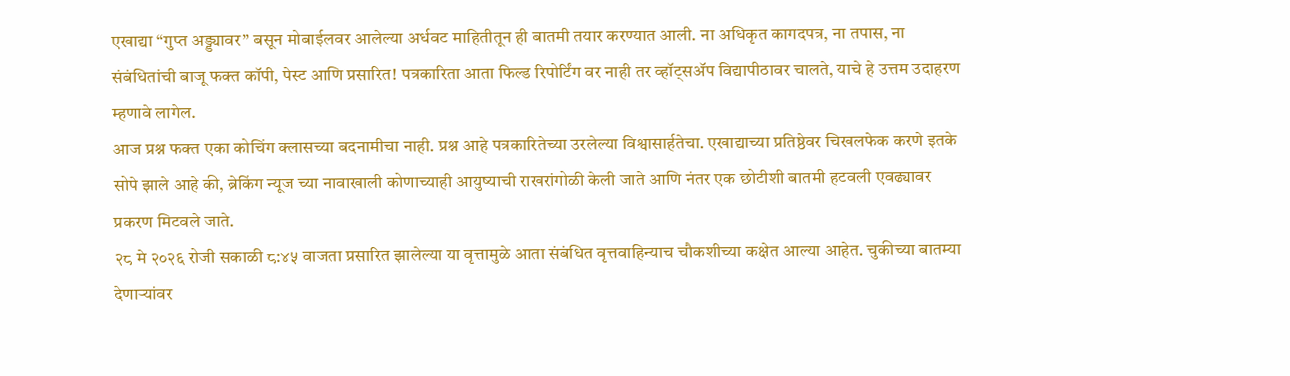एखाद्या “गुप्त अड्ड्यावर” बसून मोबाईलवर आलेल्या अर्धवट माहितीतून ही बातमी तयार करण्यात आली. ना अधिकृत कागदपत्र, ना तपास, ना संबंधितांची बाजू फक्त कॉपी, पेस्ट आणि प्रसारित! पत्रकारिता आता फिल्ड रिपोर्टिंग वर नाही तर व्हॉट्सॲप विद्यापीठावर चालते, याचे हे उत्तम उदाहरण म्हणावे लागेल.
आज प्रश्न फक्त एका कोचिंग क्लासच्या बदनामीचा नाही. प्रश्न आहे पत्रकारितेच्या उरलेल्या विश्वासार्हतेचा. एखाद्याच्या प्रतिष्ठेवर चिखलफेक करणे इतके सोपे झाले आहे की, ब्रेकिंग न्यूज च्या नावाखाली कोणाच्याही आयुष्याची राखरांगोळी केली जाते आणि नंतर एक छोटीशी बातमी हटवली एवढ्यावर प्रकरण मिटवले जाते.
२८ मे २०२६ रोजी सकाळी ८:४५ वाजता प्रसारित झालेल्या या वृत्तामुळे आता संबंधित वृत्तवाहिन्याच चौकशीच्या कक्षेत आल्या आहेत. चुकीच्या बातम्या देणाऱ्यांवर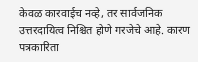केवळ कारवाईच नव्हे, तर सार्वजनिक उत्तरदायित्व निश्चित होणे गरजेचे आहे. कारण पत्रकारिता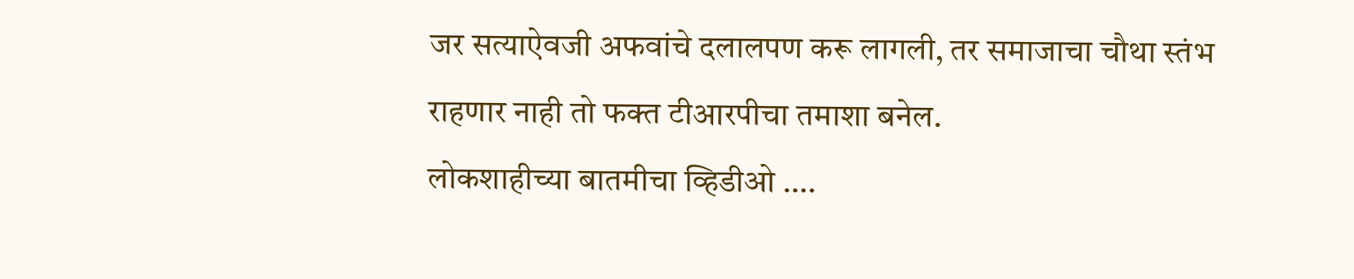जर सत्याऐवजी अफवांचे दलालपण करू लागली, तर समाजाचा चौथा स्तंभ राहणार नाही तो फक्त टीआरपीचा तमाशा बनेल.
लोकशाहीच्या बातमीचा व्हिडीओ ….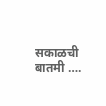सकाळची बातमी ….